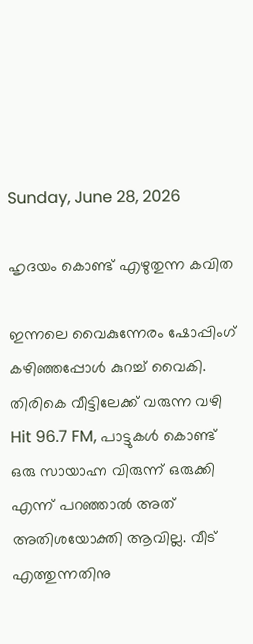Sunday, June 28, 2026

ഹൃദയം കൊണ്ട് എഴുതുന്ന കവിത

ഇന്നലെ വൈകുന്നേരം ഷോപ്പിംഗ് കഴിഞ്ഞപ്പോൾ കുറച്ച് വൈകി. തിരികെ വീട്ടിലേക്ക് വരുന്ന വഴി Hit 96.7 FM, പാട്ടുകൾ കൊണ്ട് ഒരു സായാഹ്ന വിരുന്ന് ഒരുക്കി എന്ന് പറഞ്ഞാൽ അത് അതിശയോക്തി ആവില്ല. വീട് എത്തുന്നതിനു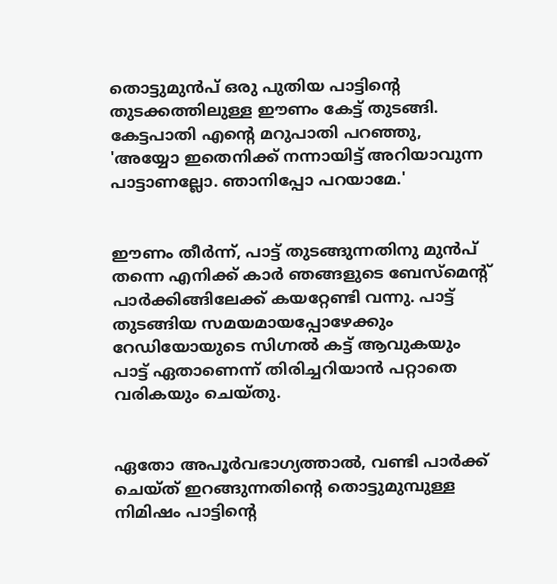തൊട്ടുമുൻപ് ഒരു പുതിയ പാട്ടിന്റെ തുടക്കത്തിലുള്ള ഈണം കേട്ട് തുടങ്ങി. കേട്ടപാതി എന്റെ മറുപാതി പറഞ്ഞു, 'അയ്യോ ഇതെനിക്ക് നന്നായിട്ട് അറിയാവുന്ന പാട്ടാണല്ലോ. ഞാനിപ്പോ പറയാമേ.'


ഈണം തീർന്ന്, പാട്ട് തുടങ്ങുന്നതിനു മുൻപ് തന്നെ എനിക്ക് കാർ ഞങ്ങളുടെ ബേസ്മെന്റ് പാർക്കിങ്ങിലേക്ക് കയറ്റേണ്ടി വന്നു. പാട്ട് തുടങ്ങിയ സമയമായപ്പോഴേക്കും റേഡിയോയുടെ സിഗ്നൽ കട്ട് ആവുകയും പാട്ട് ഏതാണെന്ന് തിരിച്ചറിയാൻ പറ്റാതെ വരികയും ചെയ്തു.


ഏതോ അപൂർവഭാഗ്യത്താൽ, വണ്ടി പാർക്ക് ചെയ്ത് ഇറങ്ങുന്നതിന്റെ തൊട്ടുമുമ്പുള്ള നിമിഷം പാട്ടിന്റെ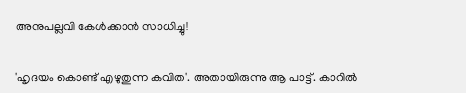അനുപല്ലവി കേൾക്കാൻ സാധിച്ചു!


'ഹൃദയം കൊണ്ട് എഴുതുന്ന കവിത'. അതായിരുന്നു ആ പാട്ട്. കാറിൽ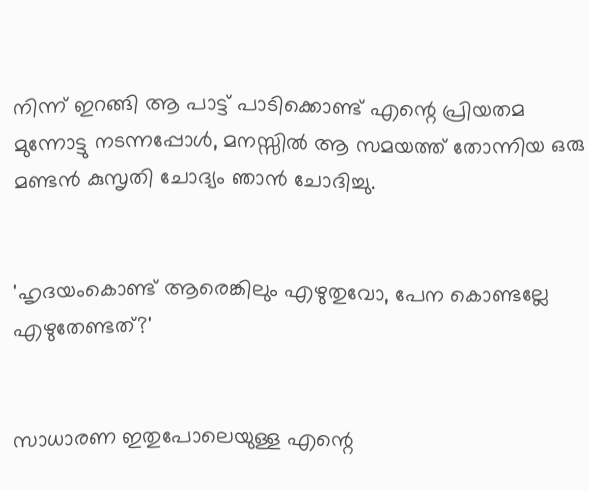നിന്ന് ഇറങ്ങി ആ പാട്ട് പാടിക്കൊണ്ട് എന്റെ പ്രിയതമ മുന്നോട്ടു നടന്നപ്പോൾ, മനസ്സിൽ ആ സമയത്ത് തോന്നിയ ഒരു മണ്ടൻ കുസൃതി ചോദ്യം ഞാൻ ചോദിച്ചു.


'ഹൃദയംകൊണ്ട് ആരെങ്കിലും എഴുതുവോ, പേന കൊണ്ടല്ലേ എഴുതേണ്ടത്?'


സാധാരണ ഇതുപോലെയുള്ള എന്റെ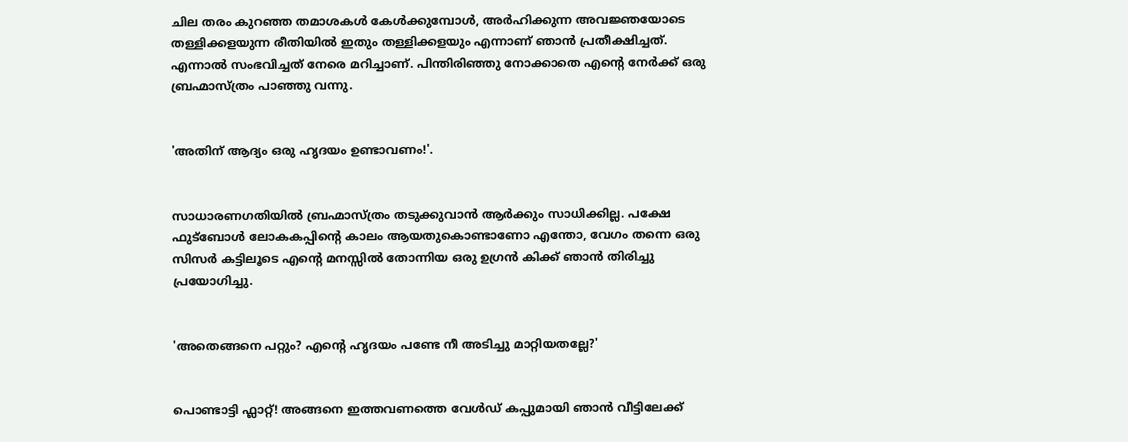ചില തരം കുറഞ്ഞ തമാശകൾ കേൾക്കുമ്പോൾ, അർഹിക്കുന്ന അവജ്ഞയോടെ തള്ളിക്കളയുന്ന രീതിയിൽ ഇതും തള്ളിക്കളയും എന്നാണ് ഞാൻ പ്രതീക്ഷിച്ചത്. എന്നാൽ സംഭവിച്ചത് നേരെ മറിച്ചാണ്. പിന്തിരിഞ്ഞു നോക്കാതെ എന്റെ നേർക്ക് ഒരു ബ്രഹ്മാസ്ത്രം പാഞ്ഞു വന്നു.


'അതിന് ആദ്യം ഒരു ഹൃദയം ഉണ്ടാവണം!'.


സാധാരണഗതിയിൽ ബ്രഹ്മാസ്ത്രം തടുക്കുവാൻ ആർക്കും സാധിക്കില്ല. പക്ഷേ ഫുട്ബോൾ ലോകകപ്പിന്റെ കാലം ആയതുകൊണ്ടാണോ എന്തോ, വേഗം തന്നെ ഒരു സിസർ കട്ടിലൂടെ എന്റെ മനസ്സിൽ തോന്നിയ ഒരു ഉഗ്രൻ കിക്ക് ഞാൻ തിരിച്ചു പ്രയോഗിച്ചു.


'അതെങ്ങനെ പറ്റും? എന്റെ ഹൃദയം പണ്ടേ നീ അടിച്ചു മാറ്റിയതല്ലേ?'


പൊണ്ടാട്ടി ഫ്ലാറ്റ്! അങ്ങനെ ഇത്തവണത്തെ വേൾഡ് കപ്പുമായി ഞാൻ വീട്ടിലേക്ക്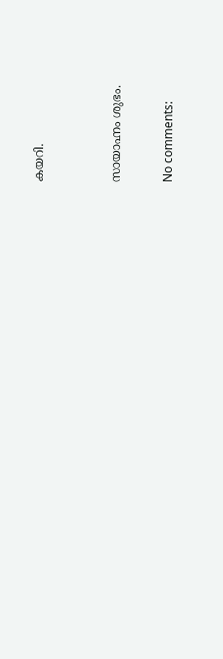കയറി.


സായാഹ്നം ശുഭം.

No comments: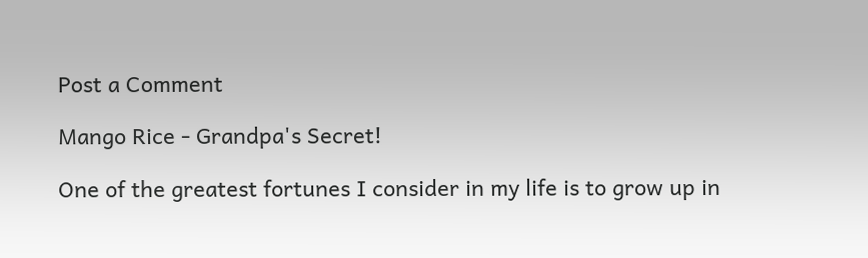Post a Comment

Mango Rice - Grandpa's Secret!

One of the greatest fortunes I consider in my life is to grow up in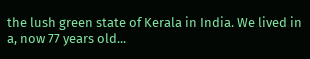the lush green state of Kerala in India. We lived in a, now 77 years old...